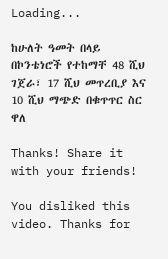Loading...

ከሁለት ዓመት በላይ በኮንቴነሮች የተከማቸ 48 ሺህ ገጀራ፣ 17 ሺህ መጥረቢያ እና 10 ሺህ ማጭድ በቁጥጥር ስር ዋለ

Thanks! Share it with your friends!

You disliked this video. Thanks for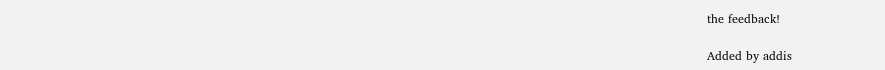the feedback!

Added by addis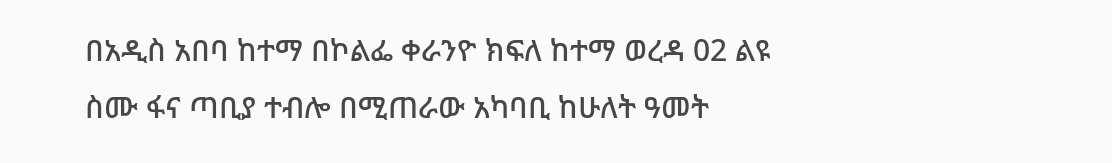በአዲስ አበባ ከተማ በኮልፌ ቀራንዮ ክፍለ ከተማ ወረዳ 02 ልዩ ስሙ ፋና ጣቢያ ተብሎ በሚጠራው አካባቢ ከሁለት ዓመት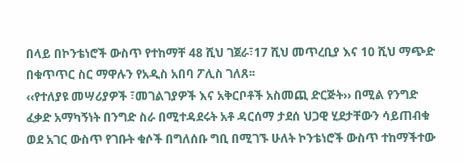በላይ በኮንቴነሮች ውስጥ የተከማቸ 48 ሺህ ገጀራ፣17 ሺህ መጥረቢያ እና 10 ሺህ ማጭድ በቁጥጥር ስር ማዋሉን የአዲስ አበባ ፖሊስ ገለጸ፡፡
‹‹የተለያዩ መሣሪያዎች ፣መገልገያዎች እና አቅርቦቶች አስመጪ ድርጅት›› በሚል የንግድ ፈቃድ አማካኝነት በንግድ ስራ በሚተዳደሩት አቶ ዳርሰማ ታደሰ ህጋዊ ሂደታቸውን ሳይጠብቁ ወደ አገር ውስጥ የገቡት ቁሶች በግለሰቡ ግቢ በሚገኙ ሁለት ኮንቴነሮች ውስጥ ተከማችተው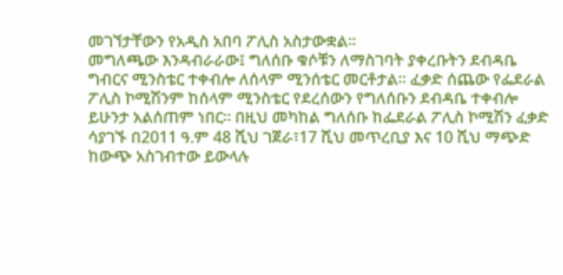መገኘታቸውን የአዲስ አበባ ፖሊስ አስታውቋል፡፡
መግለጫው እንዳብራራው፤ ግለሰቡ ቁሶቹን ለማስገባት ያቀረቡትን ደብዳቤ ግብርና ሚንስቴር ተቀብሎ ለሰላም ሚንሰቴር መርቶታል፡፡ ፈቃድ ሰጨው የፌደራል ፖሊስ ኮሚሽንም ከሰላም ሚንስቴር የደረሰውን የግለሰቡን ደብዳቤ ተቀብሎ ይሁንታ አልሰጠም ነበር፡፡ በዚህ መካከል ግለሰቡ ከፌደራል ፖሊስ ኮሚሽን ፈቃድ ሳያገኙ በ2011 ዓ.ም 48 ሺህ ገጀራ፣17 ሺህ መጥረቢያ እና 10 ሺህ ማጭድ ከውጭ አስገብተው ይውላሉ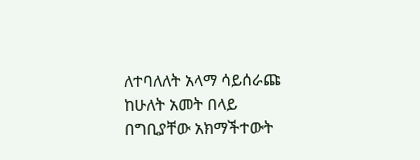ለተባለለት አላማ ሳይሰራጩ ከሁለት አመት በላይ በግቢያቸው አክማችተውት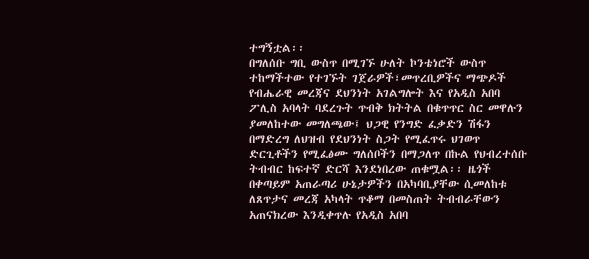ተግኝቷል፡፡
በግለሰቡ ግቢ ውስጥ በሚገኙ ሁለት ኮንቴነሮች ውስጥ ተከማችተው የተገኙት ገጀራዎች፣መጥረቢዎችና ማጭዶች የብሔራዊ መረጃና ደህንነት አገልግሎት እና የአዲስ አበባ ፖሊስ አባላት ባደረጉት ጥብቅ ክትትል በቁጥጥር ስር መዋሉን ያመለከተው መግለጫው፤ ህጋዊ የንግድ ፈቃድን ሽፋን በማድረግ ለህዝብ የደህንነት ስጋት የሚፈጥሩ ህገወጥ ድርጊቶችን የሚፈፅሙ ግለሰቦችን በማጋለጥ በኩል የህብረተሰቡ ትብብር ከፍተኛ ድርሻ እንደነበረው ጠቁሟል፡፡ ዜጎች በቀጣይም አጠራጣሪ ሁኔታዎችን በአካባቢያቸው ሲመለከቱ ለጸጥታና መረጃ አካላት ጥቆማ በመስጠት ትብብራቸውን አጠናክረው እንዲቀጥሉ የአዲስ አበባ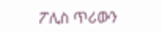ፖሊስ ጥሪውን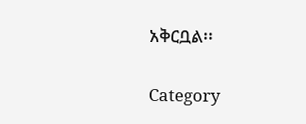አቅርቧል፡፡

Category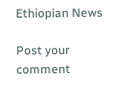Ethiopian News

Post your comment